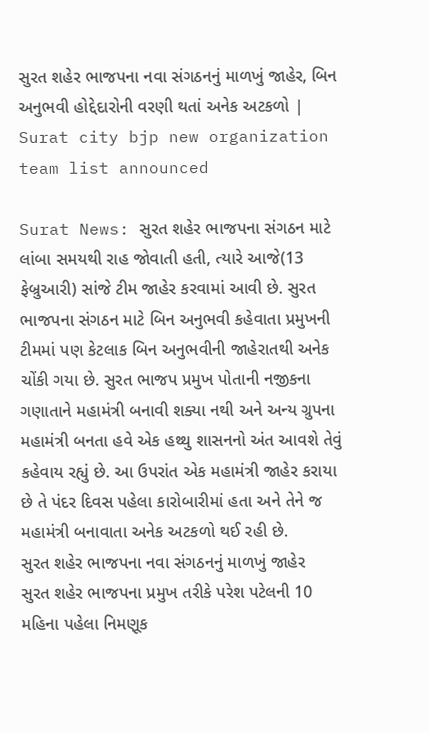સુરત શહેર ભાજપના નવા સંગઠનનું માળખું જાહેર, બિન અનુભવી હોદ્દેદારોની વરણી થતાં અનેક અટકળો | Surat city bjp new organization team list announced

Surat News: સુરત શહેર ભાજપના સંગઠન માટે લાંબા સમયથી રાહ જોવાતી હતી, ત્યારે આજે(13 ફેબ્રુઆરી) સાંજે ટીમ જાહેર કરવામાં આવી છે. સુરત ભાજપના સંગઠન માટે બિન અનુભવી કહેવાતા પ્રમુખની ટીમમાં પણ કેટલાક બિન અનુભવીની જાહેરાતથી અનેક ચોંકી ગયા છે. સુરત ભાજપ પ્રમુખ પોતાની નજીકના ગણાતાને મહામંત્રી બનાવી શક્યા નથી અને અન્ય ગ્રુપના મહામંત્રી બનતા હવે એક હથ્થુ શાસનનો અંત આવશે તેવું કહેવાય રહ્યું છે. આ ઉપરાંત એક મહામંત્રી જાહેર કરાયા છે તે પંદર દિવસ પહેલા કારોબારીમાં હતા અને તેને જ મહામંત્રી બનાવાતા અનેક અટકળો થઈ રહી છે.
સુરત શહેર ભાજપના નવા સંગઠનનું માળખું જાહેર
સુરત શહેર ભાજપના પ્રમુખ તરીકે પરેશ પટેલની 10 મહિના પહેલા નિમણૂક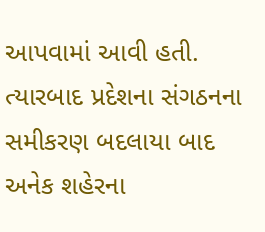આપવામાં આવી હતી. ત્યારબાદ પ્રદેશના સંગઠનના સમીકરણ બદલાયા બાદ અનેક શહેરના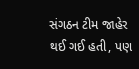સંગઠન ટીમ જાહેર થઈ ગઈ હતી, પણ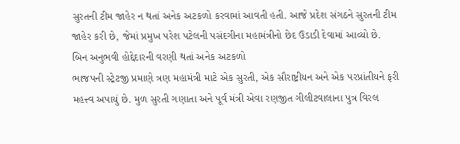સુરતની ટીમ જાહેર ન થતાં અનેક અટકળો કરવામાં આવતી હતી. આજે પ્રદેશ સંગઠને સુરતની ટીમ જાહેર કરી છે, જેમાં પ્રમુખ પરેશ પટેલની પસંદગીના મહામંત્રીનો છેદ ઉડાડી દેવામાં આવ્યો છે.
બિન અનુભવી હોદ્દેદારની વરણી થતાં અનેક અટકળો
ભાજપની સ્ટ્રેટજી પ્રમાણે ત્રણ મહામંત્રી માટે એક સુરતી, એક સૌરાષ્ટ્રીયન અને એક પરપ્રાંતીયને ફરી મહત્ત્વ અપાયું છે. મુળ સુરતી ગણાતા અને પૂર્વ મંત્રી એવા રણજીત ગીલીટવાલાના પુત્ર વિરલ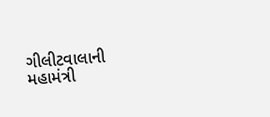ગીલીટવાલાની મહામંત્રી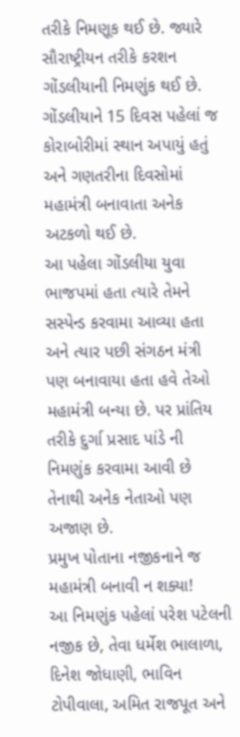તરીકે નિમણૂક થઈ છે. જ્યારે સૌરાષ્ટ્રીયન તરીકે કરશન ગોંડલીયાની નિમણુંક થઈ છે. ગોંડલીયાને 15 દિવસ પહેલાં જ કોરાબોરીમાં સ્થાન અપાયું હતું અને ગણતરીના દિવસોમાં મહામંત્રી બનાવાતા અનેક અટકળો થઈ છે.
આ પહેલા ગોંડલીયા યુવા ભાજપમાં હતા ત્યારે તેમને સસ્પેન્ડ કરવામા આવ્યા હતા અને ત્યાર પછી સંગઠન મંત્રી પણ બનાવાયા હતા હવે તેઓ મહામંત્રી બન્યા છે. પર પ્રાંતિય તરીકે દુર્ગા પ્રસાદ પાંડે ની નિમણુંક કરવામા આવી છે તેનાથી અનેક નેતાઓ પણ અજાણ છે.
પ્રમુખ પોતાના નજીકનાને જ મહામંત્રી બનાવી ન શક્યા!
આ નિમણુંક પહેલાં પરેશ પટેલની નજીક છે, તેવા ધર્મેશ ભાલાળા, દિનેશ જોધાણી, ભાવિન ટોપીવાલા, અમિત રાજપૂત અને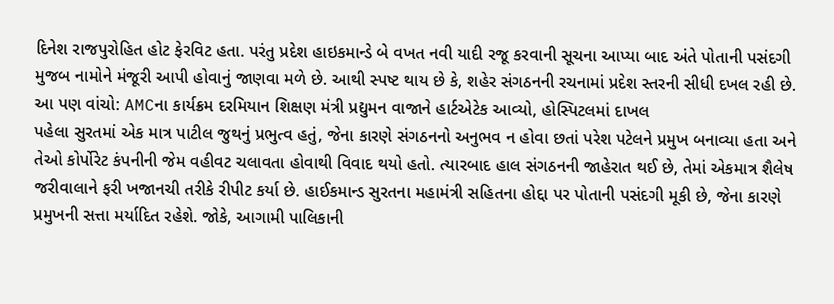દિનેશ રાજપુરોહિત હોટ ફેરવિટ હતા. પરંતુ પ્રદેશ હાઇકમાન્ડે બે વખત નવી યાદી રજૂ કરવાની સૂચના આપ્યા બાદ અંતે પોતાની પસંદગી મુજબ નામોને મંજૂરી આપી હોવાનું જાણવા મળે છે. આથી સ્પષ્ટ થાય છે કે, શહેર સંગઠનની રચનામાં પ્રદેશ સ્તરની સીધી દખલ રહી છે.
આ પણ વાંચો: AMCના કાર્યક્રમ દરમિયાન શિક્ષણ મંત્રી પ્રદ્યુમન વાજાને હાર્ટએટેક આવ્યો, હોસ્પિટલમાં દાખલ
પહેલા સુરતમાં એક માત્ર પાટીલ જુથનું પ્રભુત્વ હતું, જેના કારણે સંગઠનનો અનુભવ ન હોવા છતાં પરેશ પટેલને પ્રમુખ બનાવ્યા હતા અને તેઓ કોર્પોરેટ કંપનીની જેમ વહીવટ ચલાવતા હોવાથી વિવાદ થયો હતો. ત્યારબાદ હાલ સંગઠનની જાહેરાત થઈ છે, તેમાં એકમાત્ર શૈલેષ જરીવાલાને ફરી ખજાનચી તરીકે રીપીટ કર્યા છે. હાઈકમાન્ડ સુરતના મહામંત્રી સહિતના હોદ્દા પર પોતાની પસંદગી મૂકી છે, જેના કારણે પ્રમુખની સત્તા મર્યાદિત રહેશે. જોકે, આગામી પાલિકાની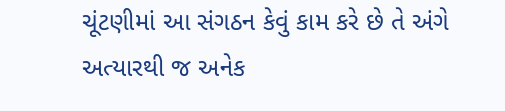ચૂંટણીમાં આ સંગઠન કેવું કામ કરે છે તે અંગે અત્યારથી જ અનેક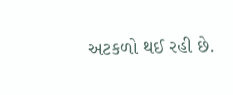અટકળો થઈ રહી છે.